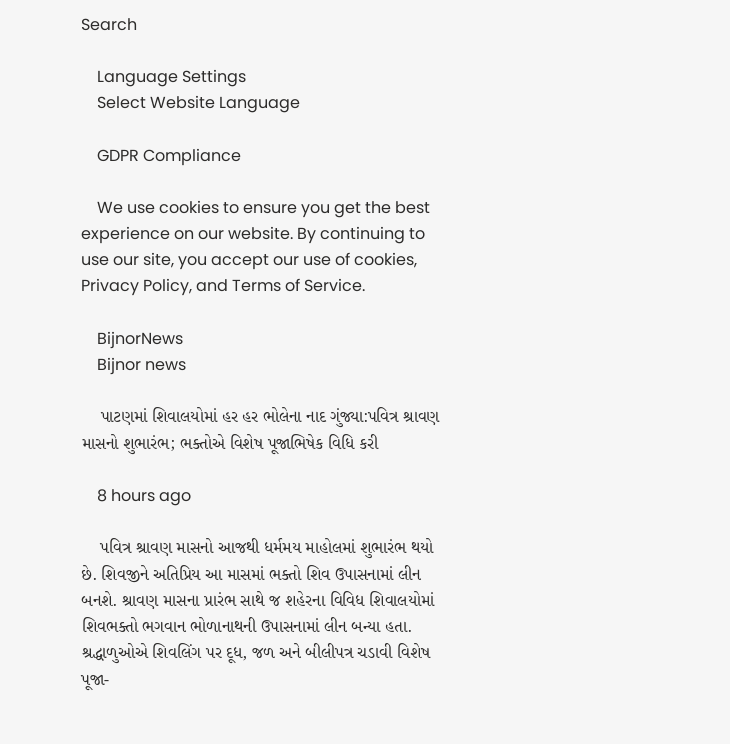Search

    Language Settings
    Select Website Language

    GDPR Compliance

    We use cookies to ensure you get the best experience on our website. By continuing to use our site, you accept our use of cookies, Privacy Policy, and Terms of Service.

    BijnorNews
    Bijnor news

    પાટણમાં શિવાલયોમાં હર હર ભોલેના નાદ ગુંજ્યા:પવિત્ર શ્રાવણ માસનો શુભારંભ; ભક્તોએ વિશેષ પૂજાભિષેક વિધિ કરી

    8 hours ago

    પવિત્ર શ્રાવણ માસનો આજથી ધર્મમય માહોલમાં શુભારંભ થયો છે. શિવજીને અતિપ્રિય આ માસમાં ભક્તો શિવ ઉપાસનામાં લીન બનશે. શ્રાવણ માસના પ્રારંભ સાથે જ શહેરના વિવિધ શિવાલયોમાં શિવભક્તો ભગવાન ભોળાનાથની ઉપાસનામાં લીન બન્યા હતા. શ્રદ્ધાળુઓએ શિવલિંગ પર દૂધ, જળ અને બીલીપત્ર ચડાવી વિશેષ પૂજા-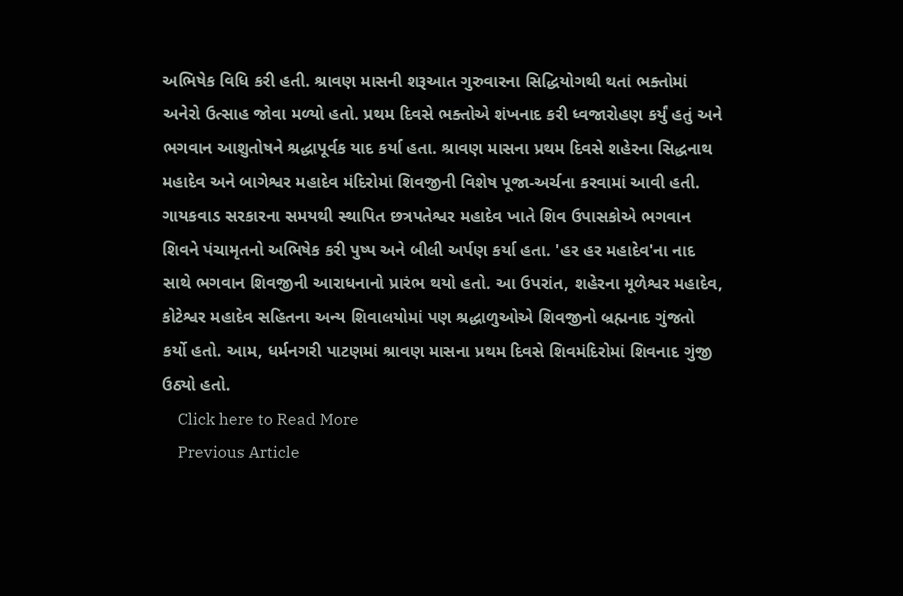અભિષેક વિધિ કરી હતી. શ્રાવણ માસની શરૂઆત ગુરુવારના સિદ્ધિયોગથી થતાં ભક્તોમાં અનેરો ઉત્સાહ જોવા મળ્યો હતો. પ્રથમ દિવસે ભક્તોએ શંખનાદ કરી ધ્વજારોહણ કર્યું હતું અને ભગવાન આશુતોષને શ્રદ્ધાપૂર્વક યાદ કર્યા હતા. શ્રાવણ માસના પ્રથમ દિવસે શહેરના સિદ્ધનાથ મહાદેવ અને બાગેશ્વર મહાદેવ મંદિરોમાં શિવજીની વિશેષ પૂજા-અર્ચના કરવામાં આવી હતી. ગાયકવાડ સરકારના સમયથી સ્થાપિત છત્રપતેશ્વર મહાદેવ ખાતે શિવ ઉપાસકોએ ભગવાન શિવને પંચામૃતનો અભિષેક કરી પુષ્પ અને બીલી અર્પણ કર્યા હતા. 'હર હર મહાદેવ'ના નાદ સાથે ભગવાન શિવજીની આરાધનાનો પ્રારંભ થયો હતો. આ ઉપરાંત, શહેરના મૂળેશ્વર મહાદેવ, કોટેશ્વર મહાદેવ સહિતના અન્ય શિવાલયોમાં પણ શ્રદ્ધાળુઓએ શિવજીનો બ્રહ્મનાદ ગુંજતો કર્યો હતો. આમ, ધર્મનગરી પાટણમાં શ્રાવણ માસના પ્રથમ દિવસે શિવમંદિરોમાં શિવનાદ ગુંજી ઉઠ્યો હતો.
    Click here to Read More
    Previous Article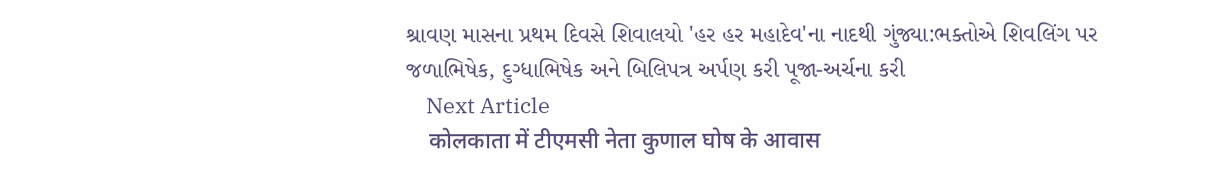શ્રાવણ માસના પ્રથમ દિવસે શિવાલયો 'હર હર મહાદેવ'ના નાદથી ગુંજ્યા:ભક્તોએ શિવલિંગ પર જળાભિષેક, દુગ્ધાભિષેક અને બિલિપત્ર અર્પણ કરી પૂજા-અર્ચના કરી
    Next Article
    कोलकाता में टीएमसी नेता कुणाल घोष के आवास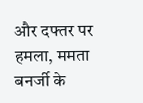और दफ्तर पर हमला, ममता बनर्जी के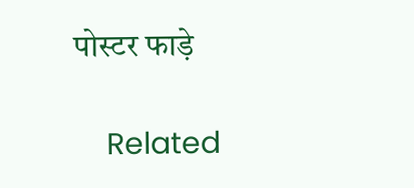पोस्टर फाड़े

    Related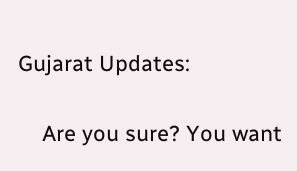Gujarat Updates:

    Are you sure? You want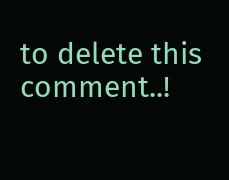to delete this comment..!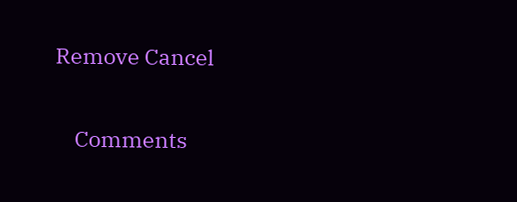Remove Cancel

    Comments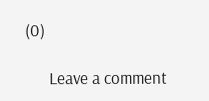(0)

      Leave a comment